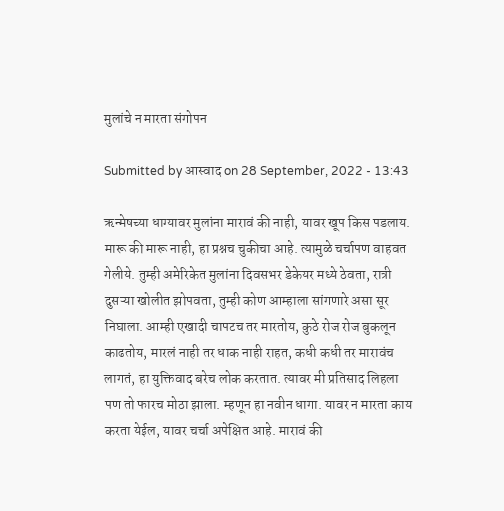मुलांचे न मारता संगोपन

Submitted by आस्वाद on 28 September, 2022 - 13:43

ऋन्मेषच्या धाग्यावर मुलांना मारावं की नाही, यावर खूप किस पडलाय. मारू की मारू नाही, हा प्रश्नच चुकीचा आहे. त्यामुळे चर्चापण वाहवत गेलीये. तुम्ही अमेरिकेत मुलांना दिवसभर डेकेयर मध्ये ठेवता, रात्री दुसऱ्या खोलीत झोपवता, तुम्ही कोण आम्हाला सांगणारे असा सूर निघाला. आम्ही एखादी चापटच तर मारतोय, कुठे रोज रोज बुकलून काढतोय, मारलं नाही तर धाक नाही राहत, कधी कधी तर मारावंच लागतं, हा युक्तिवाद बरेच लोक करतात. त्यावर मी प्रतिसाद लिहला पण तो फारच मोठा झाला. म्हणून हा नवीन धागा. यावर न मारता काय करता येईल, यावर चर्चा अपेक्षित आहे. मारावं की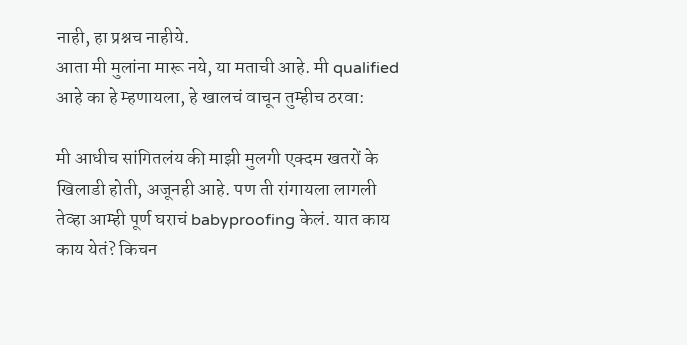नाही, हा प्रश्नच नाहीये.
आता मी मुलांना मारू नये, या मताची आहे. मी qualified आहे का हे म्हणायला, हे खालचं वाचून तुम्हीच ठरवा:

मी आधीच सांगितलंय की माझी मुलगी एक्दम खतरों के खिलाडी होती, अजूनही आहे. पण ती रांगायला लागली तेव्हा आम्ही पूर्ण घराचं babyproofing केलं. यात काय काय येतं? किचन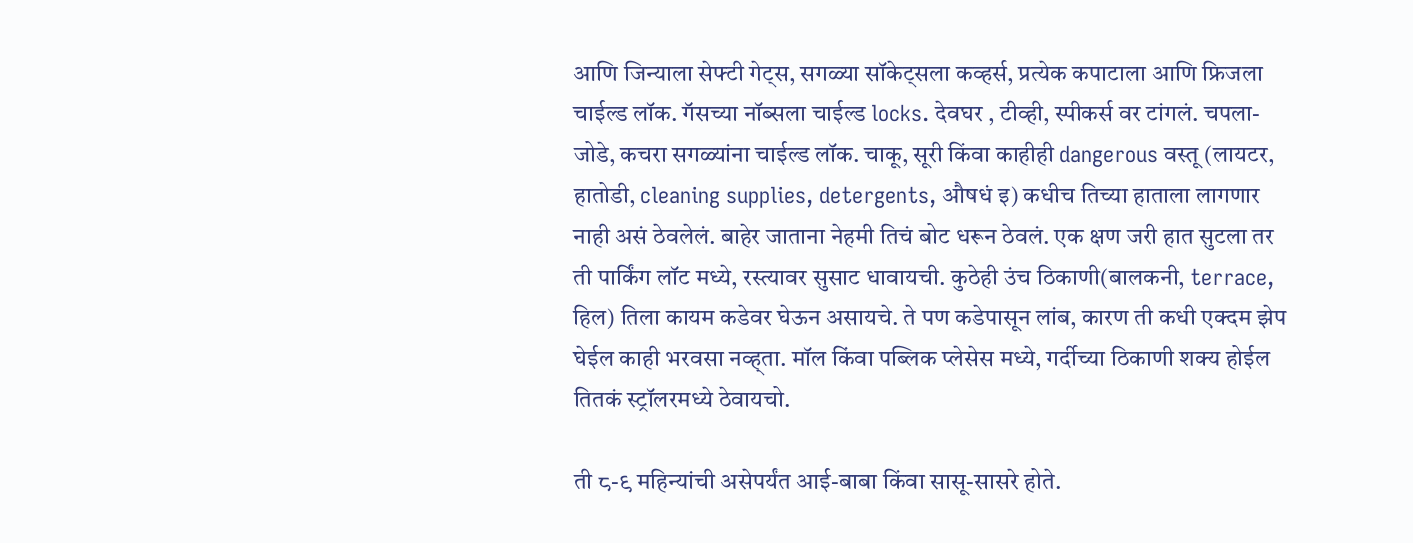आणि जिन्याला सेफ्टी गेट्स, सगळ्या सॉकेट्सला कव्हर्स, प्रत्येक कपाटाला आणि फ्रिजला चाईल्ड लॉक. गॅसच्या नॉब्सला चाईल्ड locks. देवघर , टीव्ही, स्पीकर्स वर टांगलं. चपला- जोडे, कचरा सगळ्यांना चाईल्ड लॉक. चाकू, सूरी किंवा काहीही dangerous वस्तू (लायटर, हातोडी, cleaning supplies, detergents, औषधं इ) कधीच तिच्या हाताला लागणार नाही असं ठेवलेलं. बाहेर जाताना नेहमी तिचं बोट धरून ठेवलं. एक क्षण जरी हात सुटला तर ती पार्किंग लॉट मध्ये, रस्त्यावर सुसाट धावायची. कुठेही उंच ठिकाणी(बालकनी, terrace, हिल) तिला कायम कडेवर घेऊन असायचे. ते पण कडेपासून लांब, कारण ती कधी एक्दम झेप घेईल काही भरवसा नव्ह्ता. मॉल किंवा पब्लिक प्लेसेस मध्ये, गर्दीच्या ठिकाणी शक्य होईल तितकं स्ट्रॉलरमध्ये ठेवायचो.

ती ८-९ महिन्यांची असेपर्यंत आई-बाबा किंवा सासू-सासरे होते.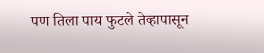पण तिला पाय फुटले तेव्हापासून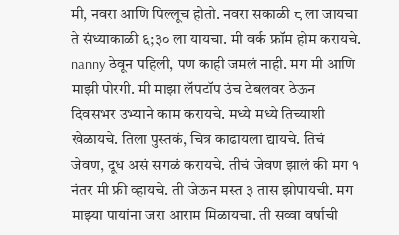मी, नवरा आणि पिल्लूच होतो. नवरा सकाळी ८ ला जायचा ते संध्याकाळी ६;३० ला यायचा. मी वर्क फ्रॉम होम करायचे. nanny ठेवून पहिली, पण काही जमलं नाही. मग मी आणि माझी पोरगी. मी माझा लॅपटॉप उंच टेबलवर ठेऊन दिवसभर उभ्याने काम करायचे. मध्ये मध्ये तिच्याशी खेळायचे. तिला पुस्तकं, चित्र काढायला द्यायचे. तिचं जेवण, दूध असं सगळं करायचे. तीचं जेवण झालं की मग १ नंतर मी फ्री व्हायचे. ती जेऊन मस्त ३ तास झोपायची. मग माझ्या पायांना जरा आराम मिळायचा. ती सव्वा वर्षाची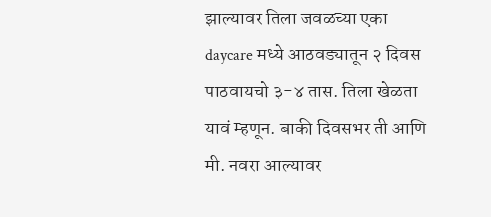झाल्यावर तिला जवळच्या एका daycare मध्ये आठवड्यातून २ दिवस पाठवायचो ३-४ तास. तिला खेळता यावं म्हणून. बाकी दिवसभर ती आणि मी. नवरा आल्यावर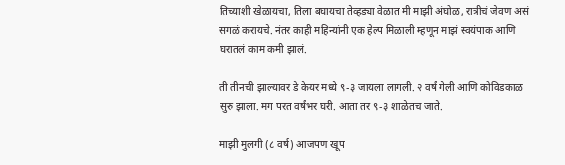तिच्याशी खेळायचा, तिला बघायचा तेव्हड्या वेळात मी माझी अंघोळ, रात्रीचं जेवण असं सगळं करायचे. नंतर काही महिन्यांनी एक हेल्प मिळाली म्हणून माझं स्वयंपाक आणि घरातलं काम कमी झालं.

ती तीनची झाल्यावर डे केयर मध्ये ९-३ जायला लागली. २ वर्षं गेली आणि कोविडकाळ सुरु झाला. मग परत वर्षंभर घरी. आता तर ९-३ शाळेतच जाते.

माझी मुलगी (८ वर्ष) आजपण खूप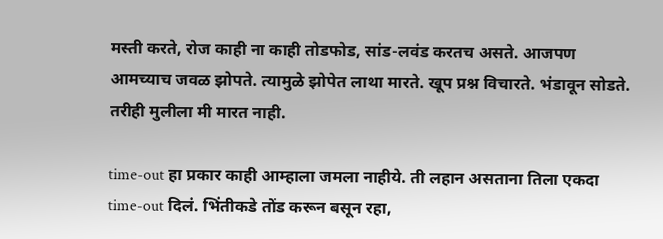मस्ती करते, रोज काही ना काही तोडफोड, सांड-लवंड करतच असते. आजपण आमच्याच जवळ झोपते. त्यामुळे झोपेत लाथा मारते. खूप प्रश्न विचारते. भंडावून सोडते. तरीही मुलीला मी मारत नाही.

time-out हा प्रकार काही आम्हाला जमला नाहीये. ती लहान असताना तिला एकदा time-out दिलं. भिंतीकडे तोंड करून बसून रहा,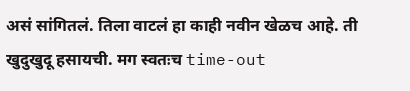असं सांगितलं. तिला वाटलं हा काही नवीन खेळच आहे. ती खुदुखुदू हसायची. मग स्वतःच time-out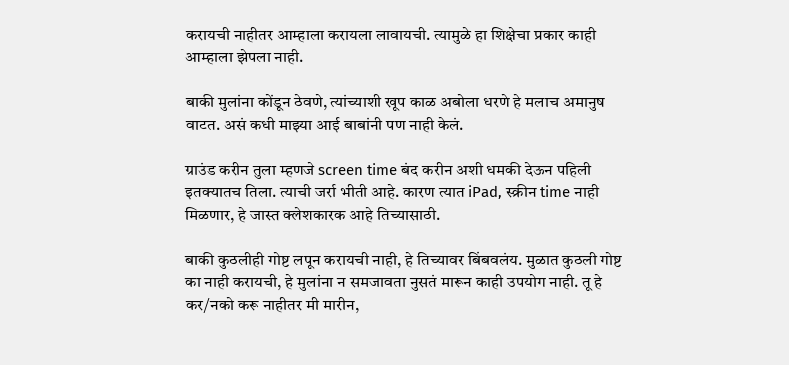करायची नाहीतर आम्हाला करायला लावायची. त्यामुळे हा शिक्षेचा प्रकार काही आम्हाला झेपला नाही.

बाकी मुलांना कोंडून ठेवणे, त्यांच्याशी खूप काळ अबोला धरणे हे मलाच अमानुष वाटत. असं कधी माझ्या आई बाबांनी पण नाही केलं.

ग्राउंड करीन तुला म्हणजे screen time बंद करीन अशी धमकी देऊन पहिली इतक्यातच तिला. त्याची जर्रा भीती आहे. कारण त्यात iPad, स्क्रीन time नाही मिळणार, हे जास्त क्लेशकारक आहे तिच्यासाठी.

बाकी कुठलीही गोष्ट लपून करायची नाही, हे तिच्यावर बिंबवलंय. मुळात कुठली गोष्ट का नाही करायची, हे मुलांना न समजावता नुसतं मारून काही उपयोग नाही. तू हे कर/नको करू नाहीतर मी मारीन,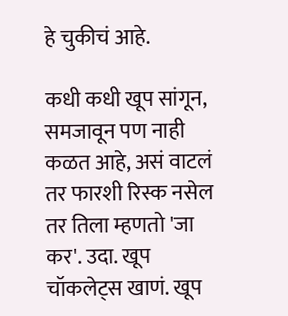हे चुकीचं आहे.

कधी कधी खूप सांगून, समजावून पण नाही कळत आहे, असं वाटलं तर फारशी रिस्क नसेल तर तिला म्हणतो 'जा कर'. उदा. खूप चॉकलेट्स खाणं. खूप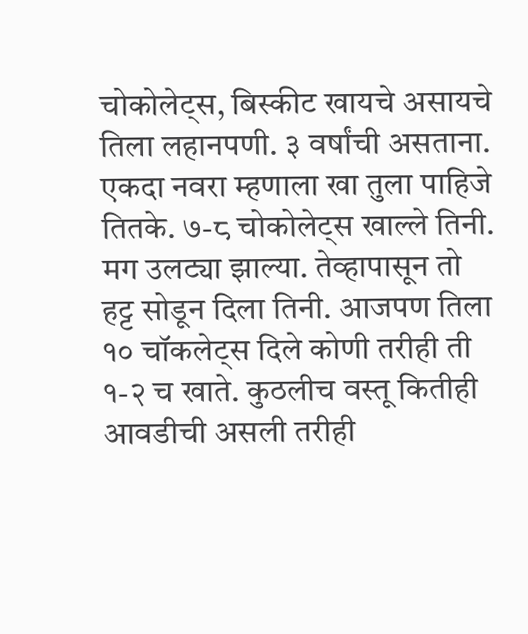चोकोलेट्स, बिस्कीट खायचे असायचे तिला लहानपणी. ३ वर्षांची असताना. एकदा नवरा म्हणाला खा तुला पाहिजे तितके. ७-८ चोकोलेट्स खाल्ले तिनी. मग उलट्या झाल्या. तेव्हापासून तो हट्ट सोडून दिला तिनी. आजपण तिला १० चॉकलेट्स दिले कोणी तरीही ती १-२ च खाते. कुठलीच वस्तू कितीही आवडीची असली तरीही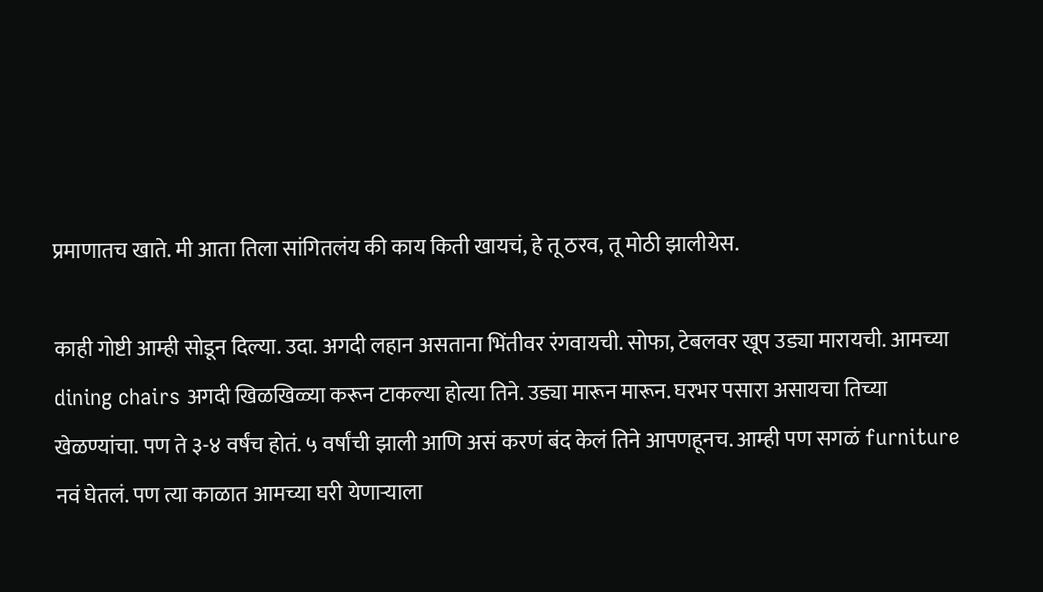प्रमाणातच खाते. मी आता तिला सांगितलंय की काय किती खायचं, हे तू ठरव, तू मोठी झालीयेस.

काही गोष्टी आम्ही सोडून दिल्या. उदा. अगदी लहान असताना भिंतीवर रंगवायची. सोफा, टेबलवर खूप उड्या मारायची. आमच्या dining chairs अगदी खिळखिळ्या करून टाकल्या होत्या तिने. उड्या मारून मारून. घरभर पसारा असायचा तिच्या खेळण्यांचा. पण ते ३-४ वर्षंच होतं. ५ वर्षांची झाली आणि असं करणं बंद केलं तिने आपणहूनच. आम्ही पण सगळं furniture नवं घेतलं. पण त्या काळात आमच्या घरी येणाऱ्याला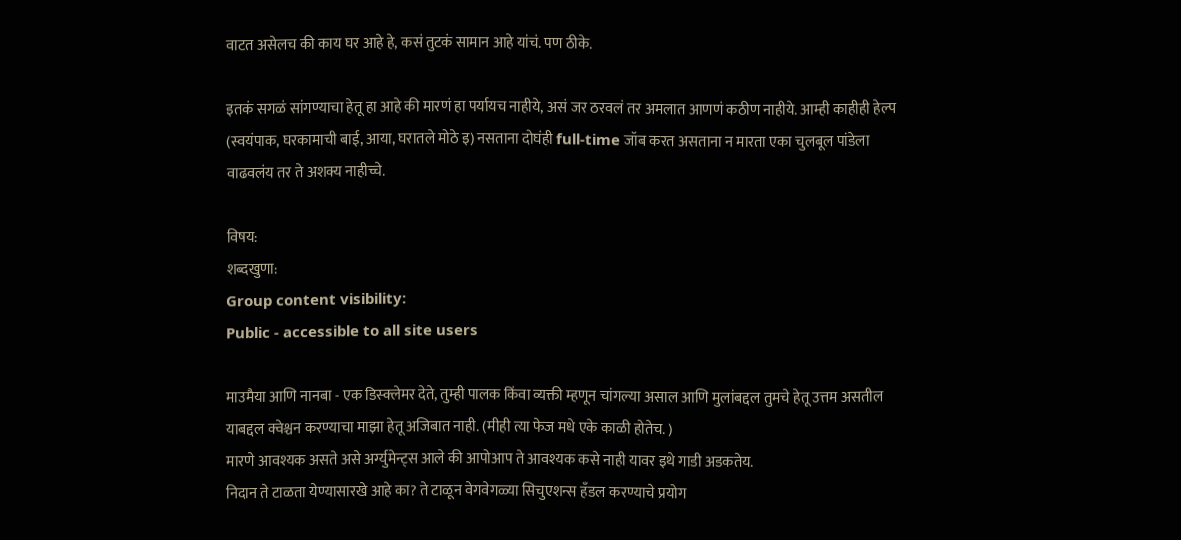वाटत असेलच की काय घर आहे हे, कसं तुटकं सामान आहे यांचं. पण ठीके.

इतकं सगळं सांगण्याचा हेतू हा आहे की मारणं हा पर्यायच नाहीये, असं जर ठरवलं तर अमलात आणणं कठीण नाहीये. आम्ही काहीही हेल्प (स्वयंपाक, घरकामाची बाई, आया, घरातले मोठे इ) नसताना दोघंही full-time जॉब करत असताना न मारता एका चुलबूल पांडेला वाढवलंय तर ते अशक्य नाहीच्चे.

विषय:
शब्दखुणा:
Group content visibility:
Public - accessible to all site users

माउमैया आणि नानबा - एक डिस्क्लेमर देते, तुम्ही पालक किंवा व्यक्ती म्हणून चांगल्या असाल आणि मुलांबद्दल तुमचे हेतू उत्तम असतील याबद्दल क्वेश्चन करण्याचा माझा हेतू अजिबात नाही. (मीही त्या फेज मधे एके काळी होतेच. )
मारणे आवश्यक असते असे अर्ग्युमेन्ट्स आले की आपोआप ते आवश्यक कसे नाही यावर इथे गाडी अडकतेय.
निदान ते टाळता येण्यासारखे आहे का? ते टाळून वेगवेगळ्या सिचुएशन्स हँडल करण्याचे प्रयोग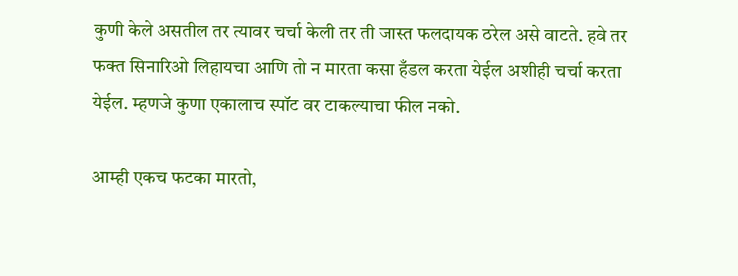कुणी केले असतील तर त्यावर चर्चा केली तर ती जास्त फलदायक ठरेल असे वाटते. हवे तर फक्त सिनारिओ लिहायचा आणि तो न मारता कसा हँडल करता येईल अशीही चर्चा करता येईल. म्हणजे कुणा एकालाच स्पॉट वर टाकल्याचा फील नको.

आम्ही एकच फटका मारतो,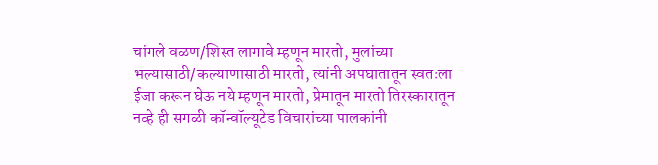चांगले वळण/शिस्त लागावे म्हणून मारतो, मुलांच्या भल्यासाठी/कल्याणासाठी मारतो, त्यांनी अपघातातून स्वतःला ईजा करून घेऊ नये म्हणून मारतो, प्रेमातून मारतो तिरस्कारातून नव्हे ही सगळी कॉन्वॉल्यूटेड विचारांच्या पालकांनी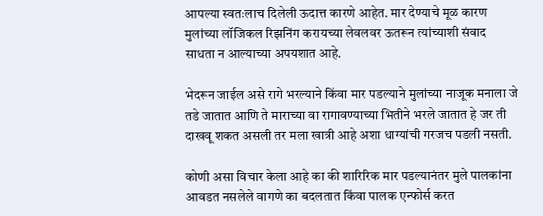आपल्या स्वतःलाच दिलेली ऊदात्त कारणे आहेत. मार देण्याचे मूळ कारण मुलांच्या लॉजिकल रिझनिंग करायच्या लेवलवर ऊतरून त्यांच्याशी संवाद साधता न आल्याच्या अपयशात आहे.

भेदरून जाईल असे रागे भरल्याने किंवा मार पडल्याने मुलांच्या नाजूक मनाला जे तडे जातात आणि ते माराच्या वा रागावण्याच्या भितीने भरले जातात हे जर ती दाखवू शकत असली तर मला खात्री आहे अशा धाग्यांची गरजच पडली नसती.

कोणी असा विचार केला आहे का की शारिरिक मार पडल्यानंतर मुले पालकांना आवडत नसलेले वागणे का बदलतात किंवा पालक एन्फोर्स करत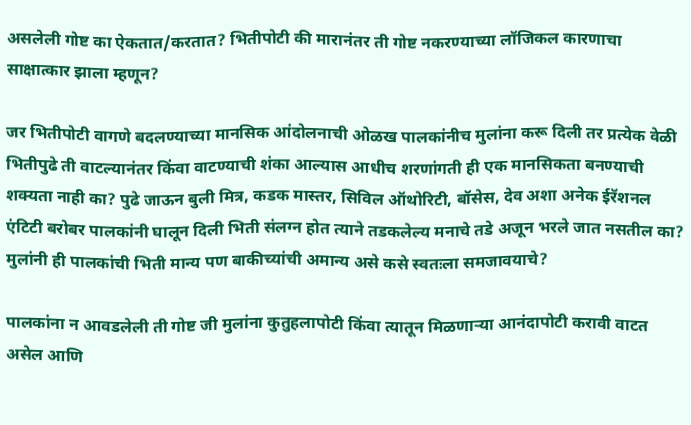असलेली गोष्ट का ऐकतात/करतात? भितीपोटी की मारानंतर ती गोष्ट नकरण्याच्या लॉजिकल कारणाचा साक्षात्कार झाला म्हणून?

जर भितीपोटी वागणे बदलण्याच्या मानसिक आंदोलनाची ओळख पालकांनीच मुलांना करू दिली तर प्रत्येक वेळी भितीपुढे ती वाटल्यानंतर किंवा वाटण्याची शंका आल्यास आधीच शरणांगती ही एक मानसिकता बनण्याची शक्यता नाही का? पुढे जाऊन बुली मित्र, कडक मास्तर, सिविल ऑथोरिटी, बॉसेस, देव अशा अनेक ईरॅशनल एंटिटी बरोबर पालकांनी घालून दिली भिती संलग्न होत त्याने तडकलेल्य मनाचे तडे अजून भरले जात नसतील का? मुलांनी ही पालकांची भिती मान्य पण बाकीच्यांची अमान्य असे कसे स्वतःला समजावयाचे?

पालकांना न आवडलेली ती गोष्ट जी मुलांना कुतुहलापोटी किंवा त्यातून मिळणार्‍या आनंदापोटी करावी वाटत असेल आणि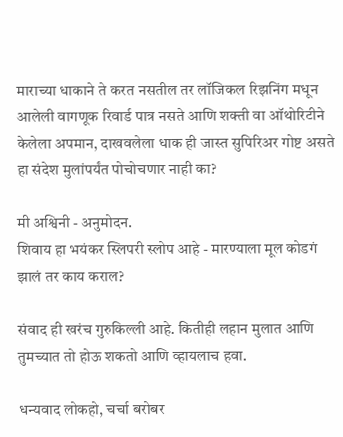माराच्या धाकाने ते करत नसतील तर लॉजिकल रिझनिंग मधून आलेली वागणूक रिवार्ड पात्र नसते आणि शक्ती वा ऑथोरिटीने केलेला अपमान, दाखवलेला धाक ही जास्त सुपिरिअर गोष्ट असते हा संदेश मुलांपर्यंत पोचोचणार नाही का?

मी अश्विनी - अनुमोदन.
शिवाय हा भयंकर स्लिपरी स्लोप आहे - मारण्याला मूल कोडगं झालं तर काय कराल?

संवाद ही खरंच गुरुकिल्ली आहे. कितीही लहान मुलात आणि तुमच्यात तो होऊ शकतो आणि व्हायलाच हवा.

धन्यवाद लोकहो, चर्चा बरोबर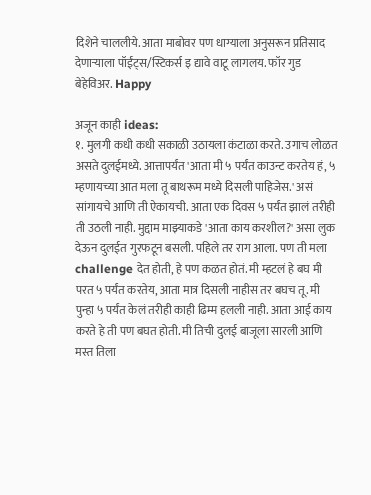दिशेने चाललीये. आता माबोवर पण धाग्याला अनुसरून प्रतिसाद देणाऱ्याला पॉईंट्स/स्टिकर्स इ द्यावे वाटू लागलय. फॉर गुड बेहेविअर. Happy

अजून काही ideas:
१. मुलगी कधी कधी सकाळी उठायला कंटाळा करते. उगाच लोळत असते दुलईमध्ये. आत्तापर्यंत 'आता मी ५ पर्यंत काउन्ट करतेय हं, ५ म्हणायच्या आत मला तू बाथरूम मध्ये दिसली पाहिजेस.' असं सांगायचे आणि ती ऐकायची. आता एक दिवस ५ पर्यंत झालं तरीही ती उठली नाही. मुद्दाम माझ्याकडे 'आता काय करशील?' असा लुक देऊन दुलईत गुरफटून बसली. पहिले तर राग आला. पण ती मला challenge देत होती, हे पण कळत होतं. मी म्हटलं हे बघ मी परत ५ पर्यंत करतेय, आता मात्र दिसली नाहीस तर बघच तू. मी पुन्हा ५ पर्यंत केलं तरीही काही ढिम्म हलली नाही. आता आई काय करते हे ती पण बघत होती. मी तिची दुलई बाजूला सारली आणि मस्त तिला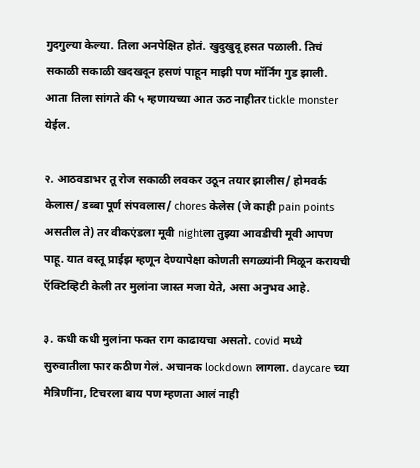गुदगुल्या केल्या. तिला अनपेक्षित होतं. खुदुखुदू हसत पळाली. तिचं सकाळी सकाळी खदखदून हसणं पाहून माझी पण मॉर्निंग गुड झाली. आता तिला सांगते की ५ म्हणायच्या आत ऊठ नाहीतर tickle monster येईल.

२. आठवडाभर तू रोज सकाळी लवकर उठून तयार झालीस/ होमवर्क केलास/ डब्बा पूर्ण संपवलास/ chores केलेस (जे काही pain points असतील ते) तर वीकएंडला मूवी nightला तुझ्या आवडीची मूवी आपण पाहू. यात वस्तू प्राईझ म्हणून देण्यापेक्षा कोणती सगळ्यांनी मिळून करायची ऍक्टिव्हिटी केली तर मुलांना जास्त मजा येते, असा अनुभव आहे.

३. कधी कधी मुलांना फक्त राग काढायचा असतो. covid मध्ये सुरुवातीला फार कठीण गेलं. अचानक lockdown लागला. daycare च्या मैत्रिणींना, टिचरला बाय पण म्हणता आलं नाही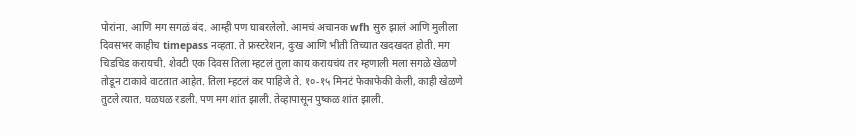पोरांना. आणि मग सगळं बंद. आम्ही पण घाबरलेलो. आमचं अचानक wfh सुरु झालं आणि मुलीला दिवसभर काहीच timepass नव्हता. ते फ्रस्टरेशन, दुःख आणि भीती तिच्यात खदखदत होती. मग चिडचिड करायची. शेवटी एक दिवस तिला म्हटलं तुला काय करायचंय तर म्हणाली मला सगळे खेळणे तोडून टाकावे वाटतात आहेत. तिला म्हटलं कर पाहिजे ते. १०-१५ मिनटं फेकाफेकी केली, काही खेळणे तुटले त्यात. घळघळ रडली. पण मग शांत झाली. तेव्हापासून पुष्कळ शांत झाली.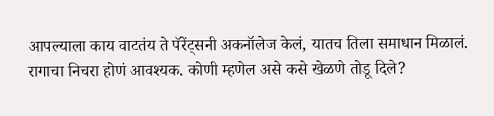आपल्याला काय वाटतंय ते पॅरेंट्सनी अकनॉलेज केलं, यातच तिला समाधान मिळालं. रागाचा निचरा होणं आवश्यक. कोणी म्हणेल असे कसे खेळणे तोडू दिले?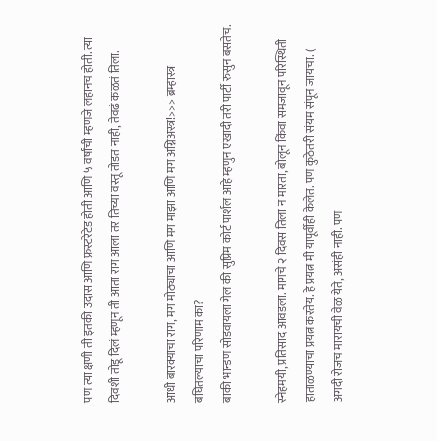पण त्या क्षणी ती इतकी उदास आणि फ्रस्टरेटेड होती आणि ५ वर्षांची म्हणजे लहानच होती. त्या दिवशी तोडू दिलं म्हणून ती आता राग आला तर तिच्या वस्तू तोडत नाही, तेवढं कळतं तिला.

आधी बारक्याचा राग, मग मोठ्याचा आणि मग माझा आणि मग अग्निअस्त्र!>>> ब्रम्हास्त्र बघितल्याचा परिणाम का?
बाकी भान्डण सोडवायला गेल की सुप्रिम कोर्ट पार्शल आहे म्हणुन एखादी तरी पार्टी रुसुन बसतेच.

स्नेहमयी, प्रतिसाद आवडला. मागचे २ दिवस तिला न मारता, बोलून किंवा समजावून परिस्थिती हाताळण्याचा प्रयत्न करतेय. हे प्रयत्न मी यापूर्वीही केलेत. पण कुठेतरी संयम संपून जायचा. ( अगदी रोजच मारायची वेळ येते, असंही नाही. पण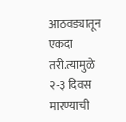आठवड्यातून एकदा तरी.त्यामुळे २-३ दिवस मारण्याची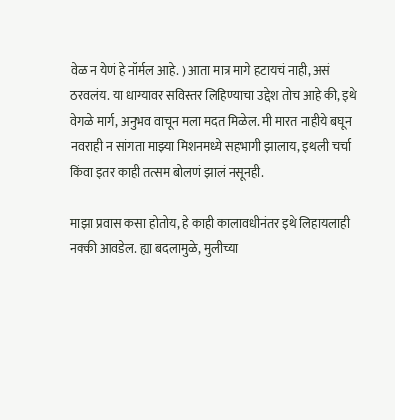वेळ न येणं हे नॉर्मल आहे. ) आता मात्र मागे हटायचं नाही, असं ठरवलंय. या धाग्यावर सविस्तर लिहिण्याचा उद्देश तोच आहे की, इथे वेगळे मार्ग, अनुभव वाचून मला मदत मिळेल. मी मारत नाहीये बघून नवराही न सांगता माझ्या मिशनमध्ये सहभागी झालाय, इथली चर्चा किंवा इतर काही तत्सम बोलणं झालं नसूनही.

माझा प्रवास कसा होतोय, हे काही कालावधीनंतर इथे लिहायलाही नक्की आवडेल. ह्या बदलामुळे, मुलीच्या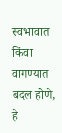स्वभावात किंवा वागण्यात बदल होणे, हे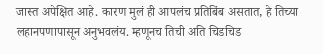जास्त अपेक्षित आहे. कारण मुलं ही आपलंच प्रतिबिंब असतात, हे तिच्या लहानपणापासून अनुभवलंय. म्हणूनच तिची अति चिडचिड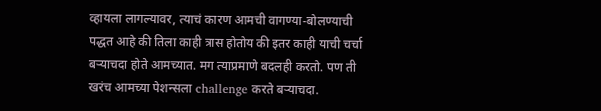व्हायला लागल्यावर, त्याचं कारण आमची वागण्या-बोलण्याची पद्धत आहे की तिला काही त्रास होतोय की इतर काही याची चर्चा बऱ्याचदा होते आमच्यात. मग त्याप्रमाणे बदलही करतो. पण ती खरंच आमच्या पेशन्सला challenge करते बऱ्याचदा.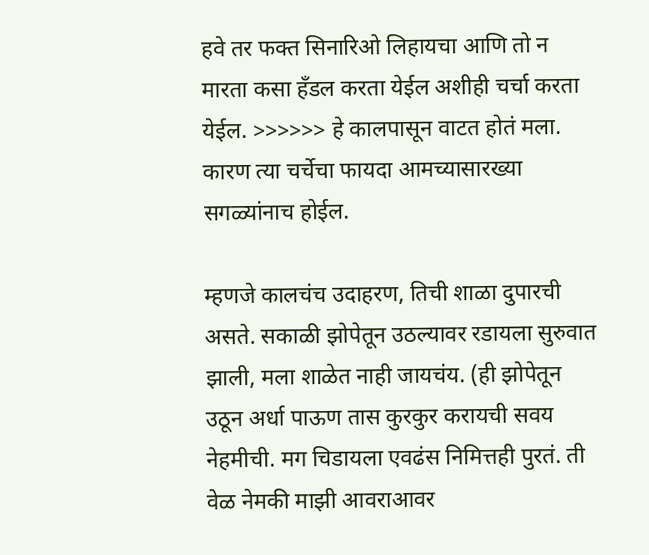हवे तर फक्त सिनारिओ लिहायचा आणि तो न मारता कसा हँडल करता येईल अशीही चर्चा करता येईल. >>>>>> हे कालपासून वाटत होतं मला. कारण त्या चर्चेचा फायदा आमच्यासारख्या सगळ्यांनाच होईल.

म्हणजे कालचंच उदाहरण, तिची शाळा दुपारची असते. सकाळी झोपेतून उठल्यावर रडायला सुरुवात झाली, मला शाळेत नाही जायचंय. (ही झोपेतून उठून अर्धा पाऊण तास कुरकुर करायची सवय नेहमीची. मग चिडायला एवढंस निमित्तही पुरतं. ती वेळ नेमकी माझी आवराआवर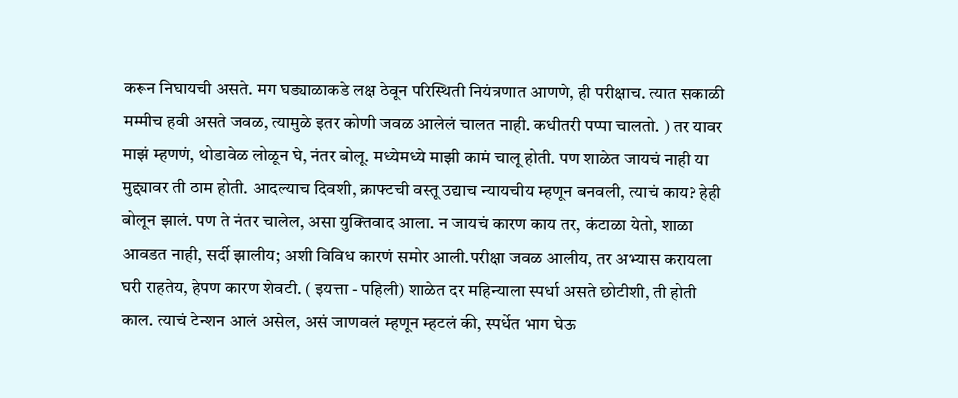करून निघायची असते. मग घड्याळाकडे लक्ष ठेवून परिस्थिती नियंत्रणात आणणे, ही परीक्षाच. त्यात सकाळी मम्मीच हवी असते जवळ, त्यामुळे इतर कोणी जवळ आलेलं चालत नाही. कधीतरी पप्पा चालतो. ) तर यावर माझं म्हणणं, थोडावेळ लोळून घे, नंतर बोलू. मध्येमध्ये माझी कामं चालू होती. पण शाळेत जायचं नाही या मुद्द्यावर ती ठाम होती. आदल्याच दिवशी, क्राफ्टची वस्तू उद्याच न्यायचीय म्हणून बनवली, त्याचं काय? हेही बोलून झालं. पण ते नंतर चालेल, असा युक्तिवाद आला. न जायचं कारण काय तर, कंटाळा येतो, शाळा आवडत नाही, सर्दी झालीय; अशी विविध कारणं समोर आली.परीक्षा जवळ आलीय, तर अभ्यास करायला घरी राहतेय, हेपण कारण शेवटी. ( इयत्ता - पहिली) शाळेत दर महिन्याला स्पर्धा असते छोटीशी, ती होती काल. त्याचं टेन्शन आलं असेल, असं जाणवलं म्हणून म्हटलं की, स्पर्धेत भाग घेऊ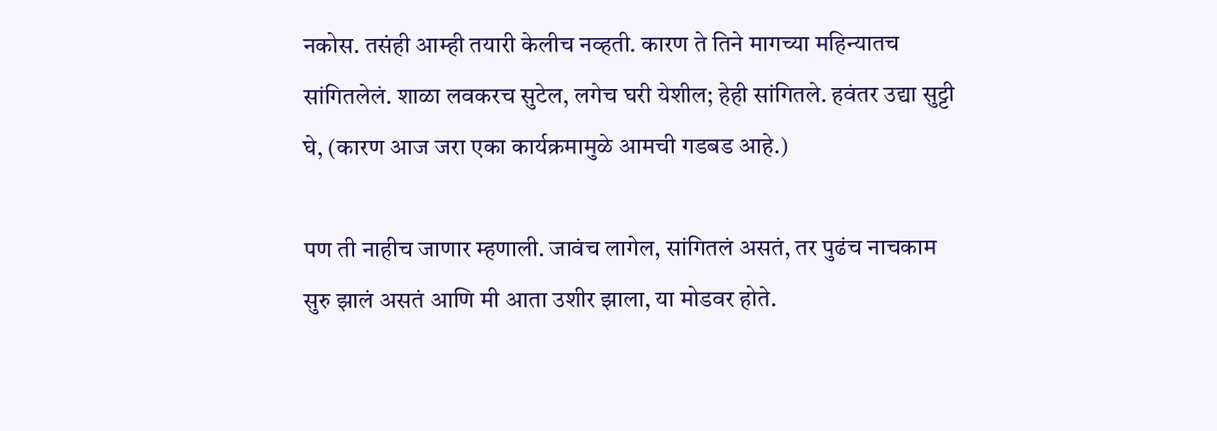नकोस. तसंही आम्ही तयारी केलीच नव्हती. कारण ते तिने मागच्या महिन्यातच सांगितलेलं. शाळा लवकरच सुटेल, लगेच घरी येशील; हेही सांगितले. हवंतर उद्या सुट्टी घे, (कारण आज जरा एका कार्यक्रमामुळे आमची गडबड आहे.)

पण ती नाहीच जाणार म्हणाली. जावंच लागेल, सांगितलं असतं, तर पुढंच नाचकाम सुरु झालं असतं आणि मी आता उशीर झाला, या मोडवर होते.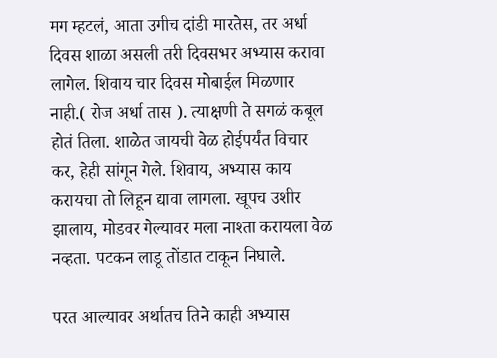मग म्हटलं, आता उगीच दांडी मारतेस, तर अर्धा दिवस शाळा असली तरी दिवसभर अभ्यास करावा लागेल. शिवाय चार दिवस मोबाईल मिळणार नाही.( रोज अर्धा तास ). त्याक्षणी ते सगळं कबूल होतं तिला. शाळेत जायची वेळ होईपर्यंत विचार कर, हेही सांगून गेले. शिवाय, अभ्यास काय करायचा तो लिहून द्यावा लागला. खूपच उशीर झालाय, मोडवर गेल्यावर मला नाश्ता करायला वेळ नव्हता. पटकन लाडू तोंडात टाकून निघाले.

परत आल्यावर अर्थातच तिने काही अभ्यास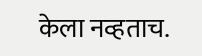केला नव्हताच.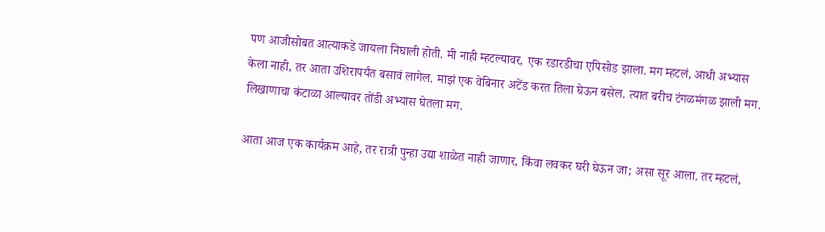पण आजीसोबत आत्याकडे जायला निघाली होती. मी नाही म्हटल्यावर, एक रडारडीचा एपिसोड झाला. मग म्हटलं, आधी अभ्यास केला नाही, तर आता उशिरापर्यंत बसावं लागेल. माझं एक वेबिनार अटेंड करत तिला घेऊन बसेल. त्यात बरीच टंगळमंगळ झाली मग. लिखाणाचा कंटाळा आल्यावर तोंडी अभ्यास घेतला मग.

आता आज एक कार्यक्रम आहे, तर रात्री पुन्हा उद्या शाळेत नाही जाणार, किंवा लवकर घरी घेऊन जा; असा सूर आला. तर म्हटलं,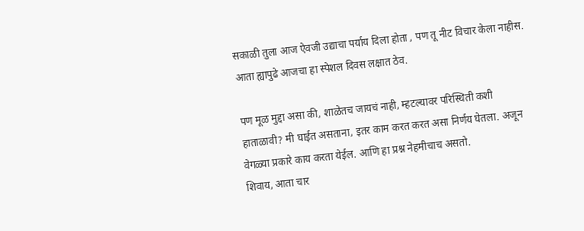सकाळी तुला आज ऐवजी उद्याचा पर्याय दिला होता , पण तू नीट विचार केला नाहीस. आता ह्यापुढे आजचा हा स्पेशल दिवस लक्षात ठेव.

पण मूळ मुद्दा असा की, शाळेतच जायचं नाही, म्हटल्यावर परिस्थिती कशी हाताळावी? मी घाईत असताना, इतर काम करत करत असा निर्णय घेतला. अजून वेगळ्या प्रकारे काय करता येईल. आणि हा प्रश्न नेहमीचाच असतो.
शिवाय, आता चार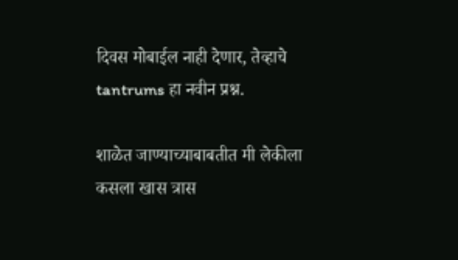दिवस मोबाईल नाही देणार, तेव्हाचे tantrums हा नवीन प्रश्न.

शाळेत जाण्याच्याबाबतीत मी लेकीला कसला खास त्रास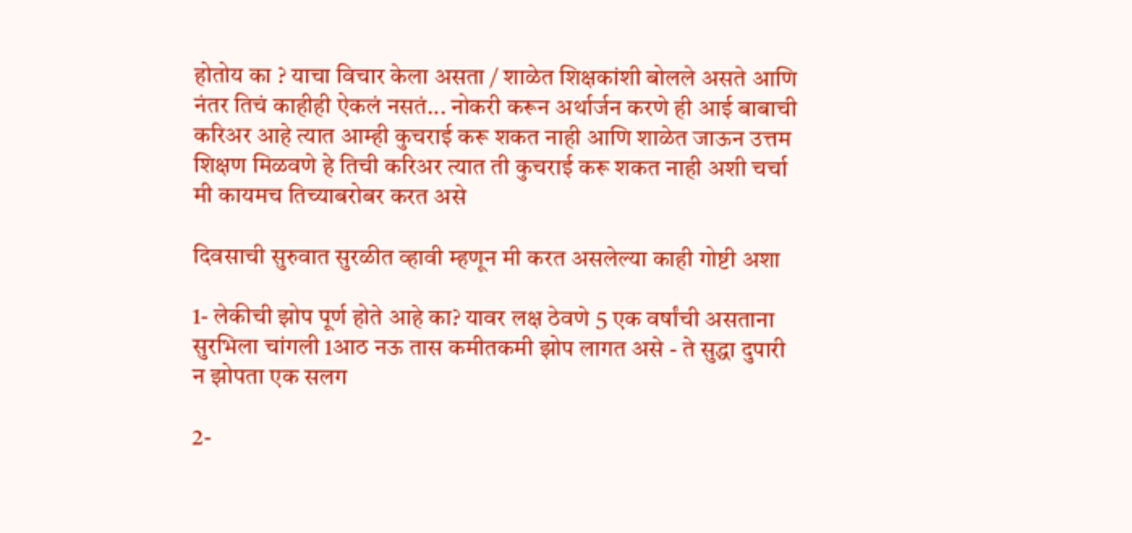होतोय का ? याचा विचार केला असता / शाळेत शिक्षकांशी बोलले असते आणि नंतर तिचं काहीही ऐकलं नसतं... नोकरी करून अर्थार्जन करणे ही आई बाबाची करिअर आहे त्यात आम्ही कुचराई करू शकत नाही आणि शाळेत जाऊन उत्तम शिक्षण मिळवणे हे तिची करिअर त्यात ती कुचराई करू शकत नाही अशी चर्चा मी कायमच तिच्याबरोबर करत असे

दिवसाची सुरुवात सुरळीत व्हावी म्हणून मी करत असलेल्या काही गोष्टी अशा

1- लेकीची झोप पूर्ण होते आहे का? यावर लक्ष ठेवणे 5 एक वर्षांची असताना सुरभिला चांगली 1आठ नऊ तास कमीतकमी झोप लागत असे - ते सुद्धा दुपारी न झोपता एक सलग

2-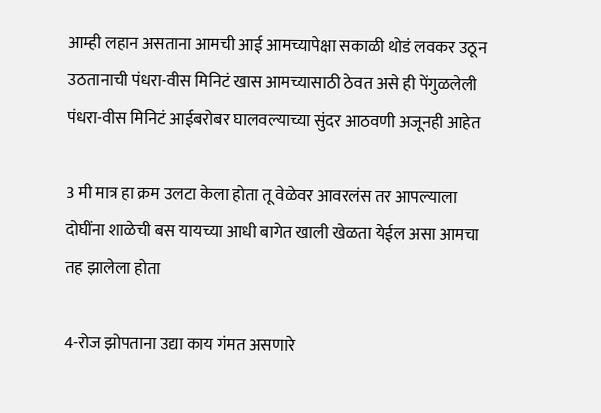आम्ही लहान असताना आमची आई आमच्यापेक्षा सकाळी थोडं लवकर उठून उठतानाची पंधरा-वीस मिनिटं खास आमच्यासाठी ठेवत असे ही पेंगुळलेली पंधरा-वीस मिनिटं आईबरोबर घालवल्याच्या सुंदर आठवणी अजूनही आहेत

3 मी मात्र हा क्रम उलटा केला होता तू वेळेवर आवरलंस तर आपल्याला दोघींना शाळेची बस यायच्या आधी बागेत खाली खेळता येईल असा आमचा तह झालेला होता

4-रोज झोपताना उद्या काय गंमत असणारे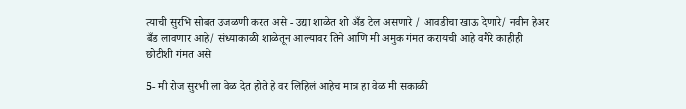त्याची सुरभि सोबत उजळणी करत असे - उद्या शाळेत शो अँड टेल असणारे / आवडीचा खाऊ देणारे/ नवीन हेअर बँड लावणार आहे/ संध्याकाळी शाळेतून आल्यावर तिने आणि मी अमुक गंमत करायची आहे वगैरे काहीही छोटीशी गंमत असे

5- मी रोज सुरभी ला वेळ देत होते हे वर लिहिलं आहेच मात्र हा वेळ मी सकाळी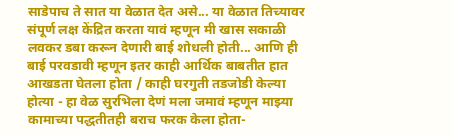साडेपाच ते सात या वेळात देत असे... या वेळात तिच्यावर संपूर्ण लक्ष केंद्रित करता यावं म्हणून मी खास सकाळी लवकर डबा करून देणारी बाई शोधली होती... आणि ही बाई परवडावी म्हणून इतर काही आर्थिक बाबतीत हात आखडता घेतला होता / काही घरगुती तडजोडी केल्या होत्या - हा वेळ सुरभिला देणं मला जमावं म्हणून माझ्या कामाच्या पद्धतीतही बराच फरक केला होता-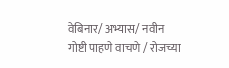वेबिनार/ अभ्यास/ नवीन गोष्टी पाहणे वाचणे / रोजच्या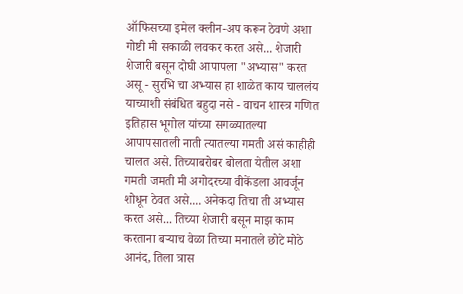ऑफिसच्या इमेल क्लीन-अप करून ठेवणे अशा गोष्टी मी सकाळी लवकर करत असे... शेजारी शेजारी बसून दोघी आपापला "अभ्यास" करत असू - सुरभि चा अभ्यास हा शाळेत काय चाललंय याच्याशी संबंधित बहुदा नसे - वाचन शास्त्र गणित इतिहास भूगोल यांच्या सगळ्यातल्या आपापसातली नाती त्यातल्या गमती असं काहीही चालत असे. तिच्याबरोबर बोलता येतील अशा गमती जमती मी अगोदरच्या वीकेंडला आवर्जून शोधून ठेवत असे.... अनेकदा तिचा ती अभ्यास करत असे... तिच्या शेजारी बसून माझ काम करताना बऱ्याच वेळा तिच्या मनातले छोटे मोठे आनंद, तिला त्रास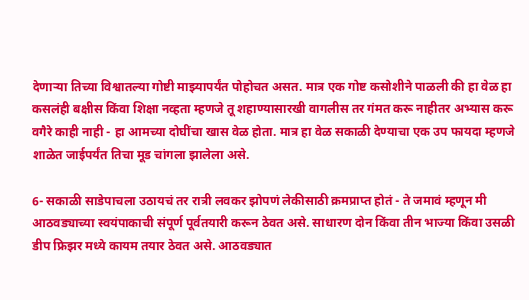देणाऱ्या तिच्या विश्वातल्या गोष्टी माझ्यापर्यंत पोहोचत असत. मात्र एक गोष्ट कसोशीने पाळली की हा वेळ हा कसलंही बक्षीस किंवा शिक्षा नव्हता म्हणजे तू शहाण्यासारखी वागलीस तर गंमत करू नाहीतर अभ्यास करू वगैरे काही नाही - हा आमच्या दोघींचा खास वेळ होता. मात्र हा वेळ सकाळी देण्याचा एक उप फायदा म्हणजे शाळेत जाईपर्यंत तिचा मूड चांगला झालेला असे.

6- सकाळी साडेपाचला उठायचं तर रात्री लवकर झोपणं लेकीसाठी क्रमप्राप्त होतं - ते जमावं म्हणून मी आठवड्याच्या स्वयंपाकाची संपूर्ण पूर्वतयारी करून ठेवत असे. साधारण दोन किंवा तीन भाज्या किंवा उसळी डीप फ्रिझर मध्ये कायम तयार ठेवत असे. आठवड्यात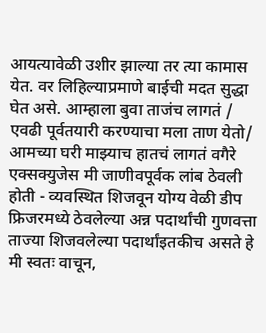आयत्यावेळी उशीर झाल्या तर त्या कामास येत. वर लिहिल्याप्रमाणे बाईची मदत सुद्धा घेत असे. आम्हाला बुवा ताजंच लागतं / एवढी पूर्वतयारी करण्याचा मला ताण येतो/ आमच्या घरी माझ्याच हातचं लागतं वगैरे एक्सक्युजेस मी जाणीवपूर्वक लांब ठेवली होती - व्यवस्थित शिजवून योग्य वेळी डीप फ्रिजरमध्ये ठेवलेल्या अन्न पदार्थांची गुणवत्ता ताज्या शिजवलेल्या पदार्थांइतकीच असते हे मी स्वतः वाचून,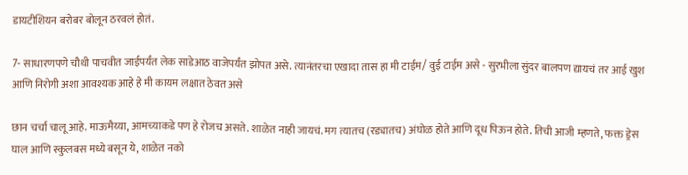डायटीशियन बरोबर बोलून ठरवलं होतं.

7- साधारणपणे चौथी पाचवीत जाईपर्यंत लेक साडेआठ वाजेपर्यंत झोपत असे. त्यानंतरचा एखादा तास हा मी टाईम/ वुई टाईम असे - सुरभीला सुंदर बालपण द्यायचं तर आई खुश आणि निरोगी अशा आवश्यक आहे हे मी कायम लक्षात ठेवत असे

छान चर्चा चालू आहे. माऊमैय्या, आमच्याकडे पण हे रोजच असते. शाळेत नाही जायचं. मग त्यातच (रड्यातच) अंघोळ होते आणि दूध पिऊन होते. तिची आजी म्हणते, फक्त ड्रेस घाल आणि स्कुलबस मध्ये बसून ये, शाळेत नको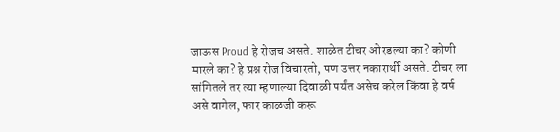जाऊस Proud हे रोजच असते. शाळेत टीचर ओरडल्या का? कोणी मारले का? हे प्रश्न रोज विचारतो, पण उत्तर नकारार्थी असते. टीचर ला सांगितले तर त्या म्हणाल्या दिवाळी पर्यंत असेच करेल किंवा हे वर्ष असे वागेल, फार काळजी करू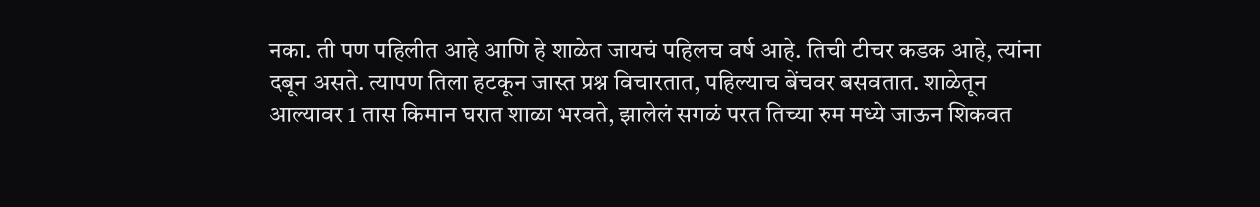नका. ती पण पहिलीत आहे आणि हे शाळेत जायचं पहिलच वर्ष आहे. तिची टीचर कडक आहे, त्यांना दबून असते. त्यापण तिला हटकून जास्त प्रश्न विचारतात, पहिल्याच बेंचवर बसवतात. शाळेतून आल्यावर 1 तास किमान घरात शाळा भरवते, झालेलं सगळं परत तिच्या रुम मध्ये जाऊन शिकवत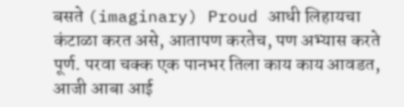बसते (imaginary) Proud आधी लिहायचा कंटाळा करत असे, आतापण करतेच, पण अभ्यास करते पूर्ण. परवा चक्क एक पानभर तिला काय काय आवडत, आजी आबा आई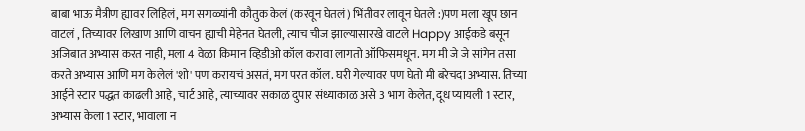बाबा भाऊ मैत्रीण ह्यावर लिहिलं, मग सगळ्यांनी कौतुक केलं (करवून घेतलं) भिंतीवर लावून घेतले :)पण मला खूप छान वाटलं , तिच्यावर लिखाण आणि वाचन ह्याची मेहेनत घेतली, त्याच चीज झाल्यासारखे वाटले Happy आईकडे बसून अजिबात अभ्यास करत नाही, मला 4 वेळा किमान व्हिडीओ कॉल करावा लागतो ऑफिसमधून. मग मी जे जे सांगेन तसा करते अभ्यास आणि मग केलेलं 'शो' पण करायचं असतं, मग परत कॉल. घरी गेल्यावर पण घेतो मी बरेचदा अभ्यास. तिच्या आईने स्टार पद्धत काढली आहे, चार्ट आहे, त्याच्यावर सकाळ दुपार संध्याकाळ असे 3 भाग केलेत, दूध प्यायली 1 स्टार, अभ्यास केला 1 स्टार, भावाला न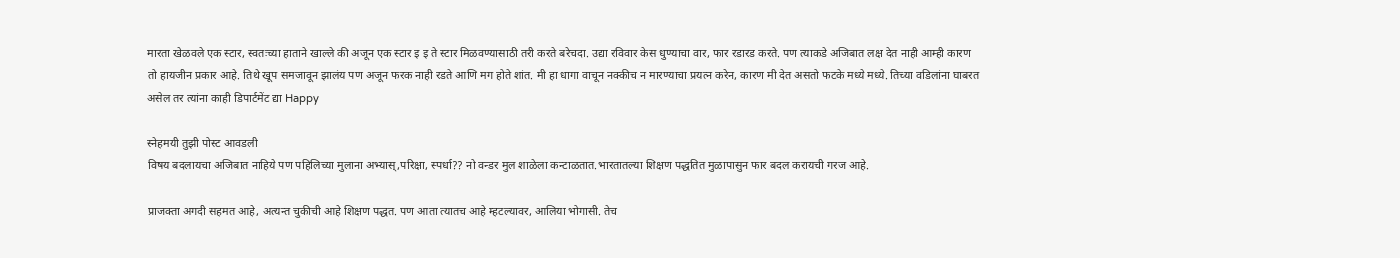मारता खेळवले एक स्टार, स्वतःच्या हाताने खाल्ले की अजून एक स्टार इ इ ते स्टार मिळवण्यासाठी तरी करते बरेचदा. उद्या रविवार केस धुण्याचा वार, फार रडारड करते. पण त्याकडे अजिबात लक्ष देत नाही आम्ही कारण तो हायजीन प्रकार आहे. तिथे खूप समजावून झालंय पण अजून फरक नाही रडते आणि मग होते शांत. मी हा धागा वाचून नक्कीच न मारण्याचा प्रयत्न करेन, कारण मी देत असतो फटके मध्ये मध्ये. तिच्या वडिलांना घाबरत असेल तर त्यांना काही डिपार्टमेंट द्या Happy

स्नेहमयी तुझी पोस्ट आवडली
विषय बदलायचा अजिबात नाहिये पण पहिलिच्या मुलाना अभ्यास्,परिक्षा, स्पर्धा?? नो वन्डर मुल शाळेला कन्टाळतात.भारतातल्या शिक्षण पद्धतित मुळापासुन फार बदल करायची गरज आहे.

प्राजक्ता अगदी सहमत आहे, अत्यन्त चुकीची आहे शिक्षण पद्धत. पण आता त्यातच आहे म्हटल्यावर, आलिया भोगासी. तेच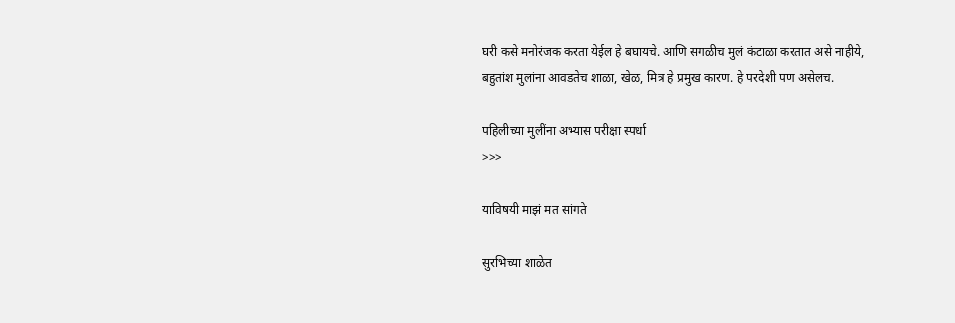घरी कसे मनोरंजक करता येईल हे बघायचे. आणि सगळीच मुलं कंटाळा करतात असे नाहीये, बहुतांश मुलांना आवडतेच शाळा, खेळ, मित्र हे प्रमुख कारण. हे परदेशी पण असेलच.

पहिलीच्या मुलींना अभ्यास परीक्षा स्पर्धा
>>>

याविषयी माझं मत सांगते

सुरभिच्या शाळेत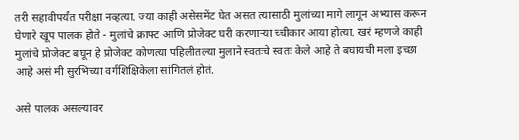तरी सहावीपर्यंत परीक्षा नव्हत्या. ज्या काही असेसमेंट घेत असत त्यासाठी मुलांच्या मागे लागून अभ्यास करून घेणारे खूप पालक होते - मुलांचे क्राफ्ट आणि प्रोजेक्ट घरी करणाऱ्या च्चीकार आया होत्या. खरं म्हणजे काही मुलांचे प्रोजेक्ट बघून हे प्रोजेक्ट कोणत्या पहिलीतल्या मुलाने स्वतःचे स्वतः केले आहे ते बघायची मला इच्छा आहे असं मी सुरभिच्या वर्गशिक्षिकेला सांगितलं होतं.

असे पालक असल्यावर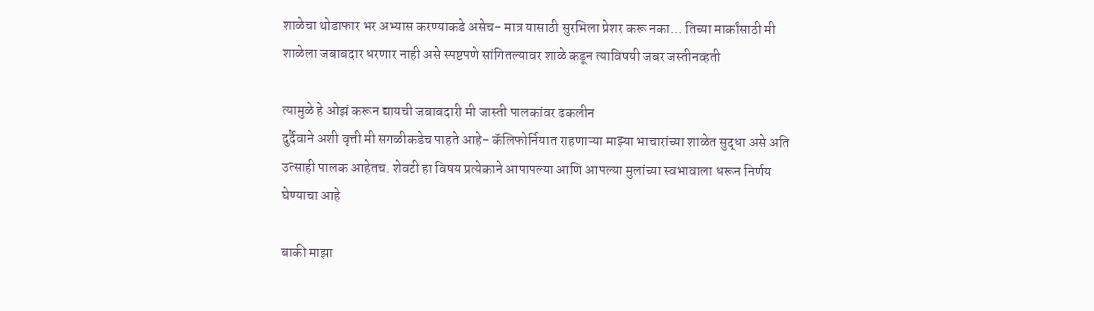शाळेचा थोडाफार भर अभ्यास करण्याकडे असेच- मात्र यासाठी सुरभिला प्रेशर करू नका... तिच्या मार्कांसाठी मी शाळेला जबाबदार धरणार नाही असे स्पष्टपणे सांगितल्यावर शाळे कडून त्याविषयी जबर जस्तीनव्हती

त्यामुळे हे ओझं करून द्यायची जबाबदारी मी जास्ती पालकांवर ढकलीन
दुर्दैवाने अशी वृत्ती मी सगळीकडेच पाहते आहे- कॅलिफोर्नियात राहणाऱ्या माझ्या भाचारांच्या शाळेत सुद्धा असे अति उत्साही पालक आहेतच. शेवटी हा विषय प्रत्येकाने आपापल्या आणि आपल्या मुलांच्या स्वभावाला धरून निर्णय घेण्याचा आहे

बाकी माझा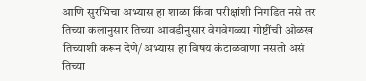आणि सुरभिचा अभ्यास हा शाळा किंवा परीक्षांशी निगडित नसे तर तिच्या कलानुसार तिच्या आवडीनुसार वेगवेगळ्या गोष्टींची ओळख तिच्याशी करून देणे/ अभ्यास हा विषय कंटाळवाणा नसतो असं तिच्या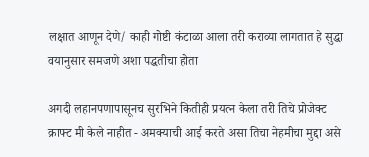लक्षात आणून देणे/ काही गोष्टी कंटाळा आला तरी कराव्या लागतात हे सुद्धा वयानुसार समजणे अशा पद्धतीचा होता

अगदी लहानपणापासूनच सुरभिने कितीही प्रयत्न केला तरी तिचे प्रोजेक्ट क्राफ्ट मी केले नाहीत - अमक्याची आई करते असा तिचा नेहमीचा मुद्दा असे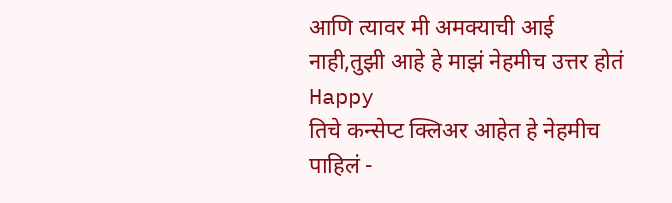आणि त्यावर मी अमक्याची आई नाही,तुझी आहे हे माझं नेहमीच उत्तर होतं Happy
तिचे कन्सेप्ट क्लिअर आहेत हे नेहमीच पाहिलं -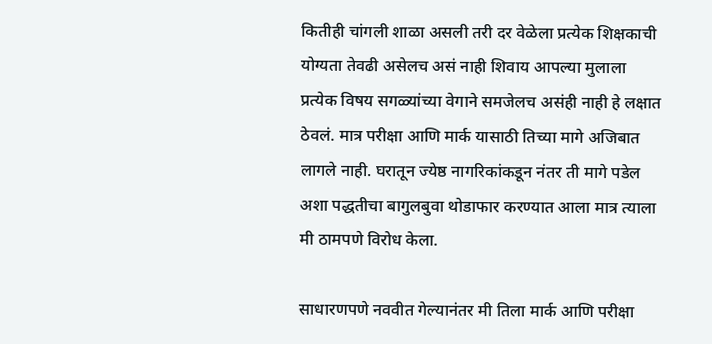कितीही चांगली शाळा असली तरी दर वेळेला प्रत्येक शिक्षकाची योग्यता तेवढी असेलच असं नाही शिवाय आपल्या मुलाला प्रत्येक विषय सगळ्यांच्या वेगाने समजेलच असंही नाही हे लक्षात ठेवलं. मात्र परीक्षा आणि मार्क यासाठी तिच्या मागे अजिबात लागले नाही. घरातून ज्येष्ठ नागरिकांकडून नंतर ती मागे पडेल अशा पद्धतीचा बागुलबुवा थोडाफार करण्यात आला मात्र त्याला मी ठामपणे विरोध केला.

साधारणपणे नववीत गेल्यानंतर मी तिला मार्क आणि परीक्षा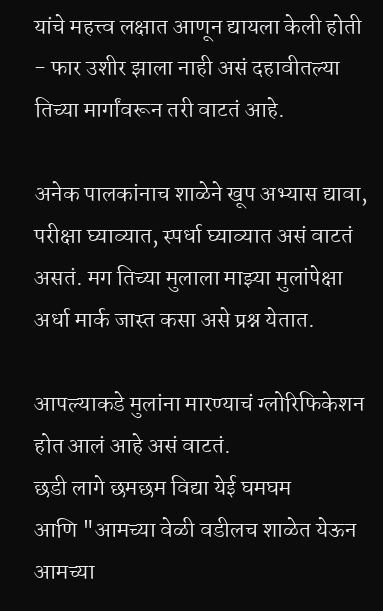यांचे महत्त्व लक्षात आणून द्यायला केली होती - फार उशीर झाला नाही असं दहावीतल्या तिच्या मार्गांवरून तरी वाटतं आहे.

अनेक पालकांनाच शाळेने खूप अभ्यास द्यावा, परीक्षा घ्याव्यात, स्पर्धा घ्याव्यात असं वाटतं असतं. मग तिच्या मुलाला माझ्या मुलांपेक्षा अर्धा मार्क जास्त कसा असे प्रश्न येतात.

आपल्याकडे मुलांना मारण्याचं ग्लोरिफिकेशन होत आलं आहे असं वाटतं.
छडी लागे छमछम विद्या येई घमघम
आणि "आमच्या वेळी वडीलच शाळेत येऊन आमच्या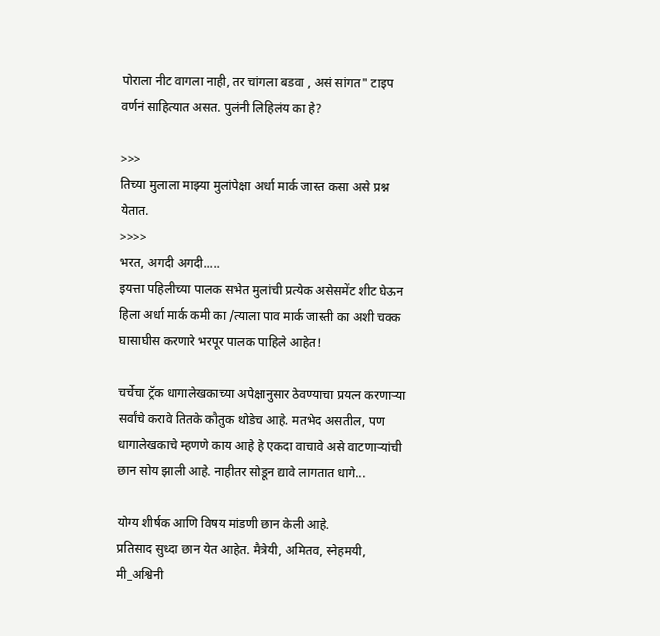पोराला नीट वागला नाही, तर चांगला बडवा , असं सांगत" टाइप वर्णनं साहित्यात असत. पुलंनी लिहिलंय का हे?

>>>
तिच्या मुलाला माझ्या मुलांपेक्षा अर्धा मार्क जास्त कसा असे प्रश्न येतात.
>>>>
भरत, अगदी अगदी.....
इयत्ता पहिलीच्या पालक सभेत मुलांची प्रत्येक असेसमेंट शीट घेऊन हिला अर्धा मार्क कमी का /त्याला पाव मार्क जास्ती का अशी चक्क घासाघीस करणारे भरपूर पालक पाहिले आहेत!

चर्चेचा ट्रॅक धागालेखकाच्या अपेक्षानुसार ठेवण्याचा प्रयत्न करणार्‍या सर्वांचे करावे तितके कौतुक थोडेच आहे. मतभेद असतील, पण धागालेखकाचे म्हणणे काय आहे हे एकदा वाचावे असे वाटणार्‍यांची छान सोय झाली आहे. नाहीतर सोडून द्यावे लागतात धागे...

योग्य शीर्षक आणि विषय मांडणी छान केली आहे.
प्रतिसाद सुध्दा छान येत आहेत. मैत्रेयी, अमितव, स्नेहमयी, मी_अश्विनी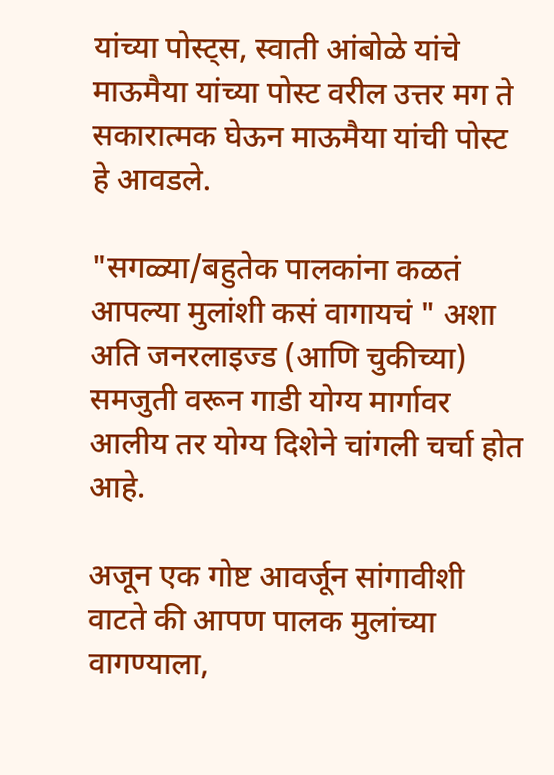यांच्या पोस्ट्स, स्वाती आंबोळे यांचे माऊमैया यांच्या पोस्ट वरील उत्तर मग ते सकारात्मक घेऊन माऊमैया यांची पोस्ट हे आवडले.

"सगळ्या/बहुतेक पालकांना कळतं आपल्या मुलांशी कसं वागायचं " अशा अति जनरलाइज्ड (आणि चुकीच्या) समजुती वरून गाडी योग्य मार्गावर आलीय तर योग्य दिशेने चांगली चर्चा होत आहे.

अजून एक गोष्ट आवर्जून सांगावीशी वाटते की आपण पालक मुलांच्या वागण्याला,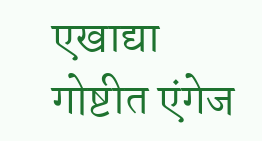एखाद्या गोष्टीत एंगेज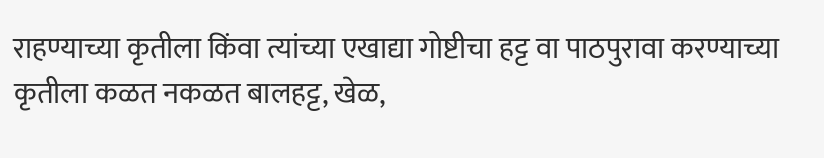राहण्याच्या कृतीला किंवा त्यांच्या एखाद्या गोष्टीचा हट्ट वा पाठपुरावा करण्याच्या कृतीला कळत नकळत बालहट्ट, खेळ,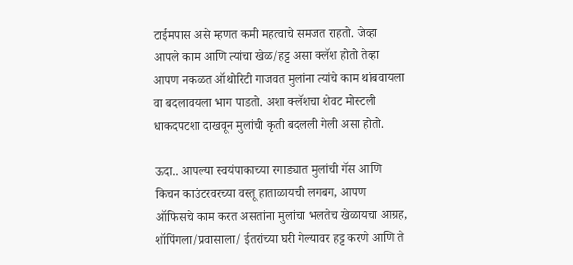टाईमपास असे म्हणत कमी महत्वाचे समजत राहतो. जेव्हा आपले काम आणि त्यांचा खेळ/हट्ट असा क्लॅश होतो तेव्हा आपण नकळत ऑथोरिटी गाजवत मुलांना त्यांचे काम थांबवायला वा बदलावयला भाग पाडतो. अशा क्लॅशचा शेवट मोस्टली धाकदपटशा दाखवून मुलांची कृती बदलली गेली असा होतो.

ऊदा.. आपल्या स्वयंपाकाच्या रगाड्यात मुलांची गॅस आणि किचन काउंटरवरच्या वस्तू हाताळायची लगबग, आपण ऑफिसचे काम करत असतांना मुलांचा भलतेच खेळायचा आग्रह, शॉपिंगला/प्रवासाला/ ईतरांच्या घरी गेल्यावर हट्ट करणे आणि ते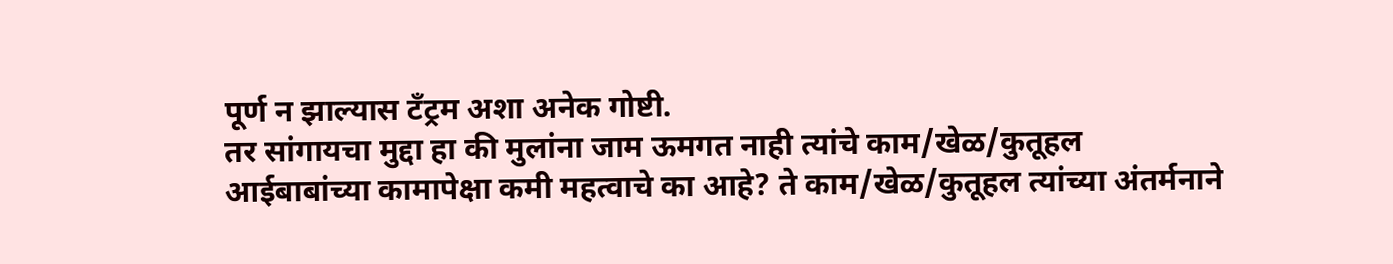पूर्ण न झाल्यास टँट्रम अशा अनेक गोष्टी.
तर सांगायचा मुद्दा हा की मुलांना जाम ऊमगत नाही त्यांचे काम/खेळ/कुतूहल आईबाबांच्या कामापेक्षा कमी महत्वाचे का आहे? ते काम/खेळ/कुतूहल त्यांच्या अंतर्मनाने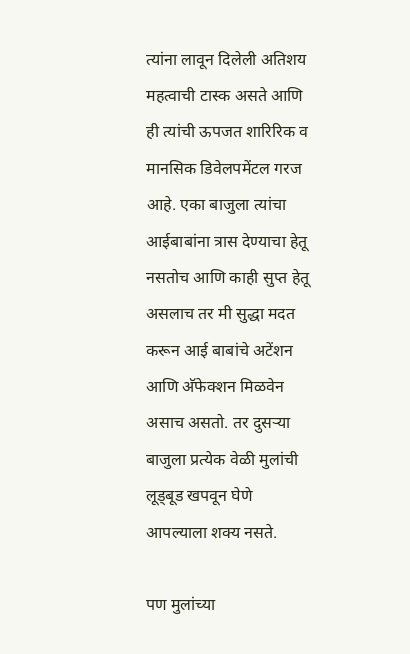त्यांना लावून दिलेली अतिशय महत्वाची टास्क असते आणि ही त्यांची ऊपजत शारिरिक व मानसिक डिवेलपमेंटल गरज आहे. एका बाजुला त्यांचा आईबाबांना त्रास देण्याचा हेतू नसतोच आणि काही सुप्त हेतू असलाच तर मी सुद्धा मदत करून आई बाबांचे अटेंशन आणि अ‍ॅफेक्शन मिळवेन असाच असतो. तर दुसर्‍या बाजुला प्रत्येक वेळी मुलांची लूड्बूड खपवून घेणे आपल्याला शक्य नसते.

पण मुलांच्या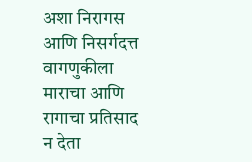अशा निरागस आणि निसर्गदत्त वागणुकीला माराचा आणि रागाचा प्रतिसाद न देता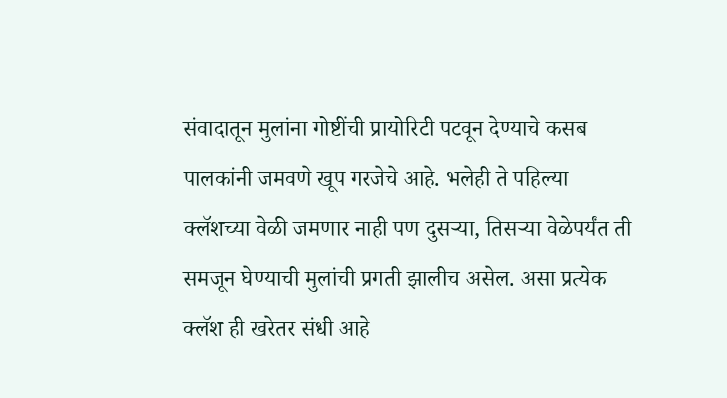संवादातून मुलांना गोष्टींची प्रायोरिटी पटवून देण्याचे कसब पालकांनी जमवणे खूप गरजेचे आहे. भलेही ते पहिल्या क्लॅशच्या वेळी जमणार नाही पण दुसर्‍या, तिसर्‍या वेळेपर्यंत ती समजून घेण्याची मुलांची प्रगती झालीच असेल. असा प्रत्येक क्लॅश ही खरेतर संधी आहे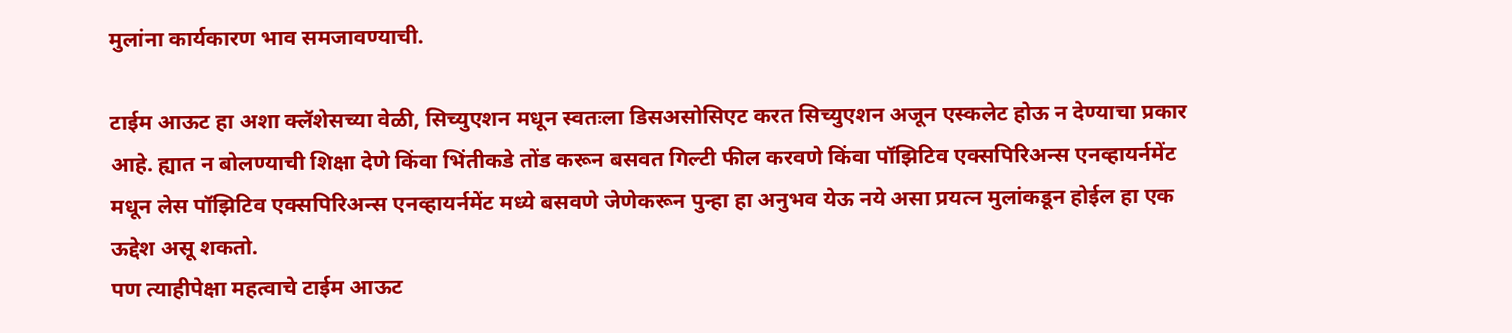मुलांना कार्यकारण भाव समजावण्याची.

टाईम आऊट हा अशा क्लॅशेसच्या वेळी, सिच्युएशन मधून स्वतःला डिसअसोसिएट करत सिच्युएशन अजून एस्कलेट होऊ न देण्याचा प्रकार आहे. ह्यात न बोलण्याची शिक्षा देणे किंवा भिंतीकडे तोंड करून बसवत गिल्टी फील करवणे किंवा पॉझिटिव एक्सपिरिअन्स एनव्हायर्नमेंट मधून लेस पॉझिटिव एक्सपिरिअन्स एनव्हायर्नमेंट मध्ये बसवणे जेणेकरून पुन्हा हा अनुभव येऊ नये असा प्रयत्न मुलांकडून होईल हा एक ऊद्देश असू शकतो.
पण त्याहीपेक्षा महत्वाचे टाईम आऊट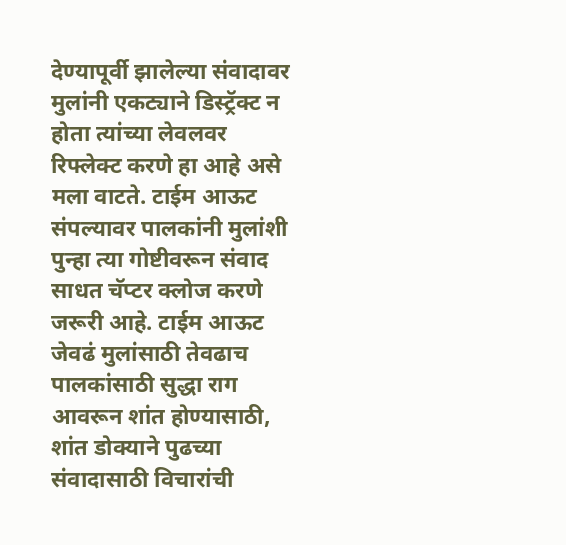देण्यापूर्वी झालेल्या संवादावर मुलांनी एकट्याने डिस्ट्रॅक्ट न होता त्यांच्या लेवलवर रिफ्लेक्ट करणे हा आहे असे मला वाटते. टाईम आऊट संपल्यावर पालकांनी मुलांशी पुन्हा त्या गोष्टीवरून संवाद साधत चॅप्टर क्लोज करणे जरूरी आहे. टाईम आऊट जेवढं मुलांसाठी तेवढाच पालकांसाठी सुद्धा राग आवरून शांत होण्यासाठी, शांत डोक्याने पुढच्या संवादासाठी विचारांची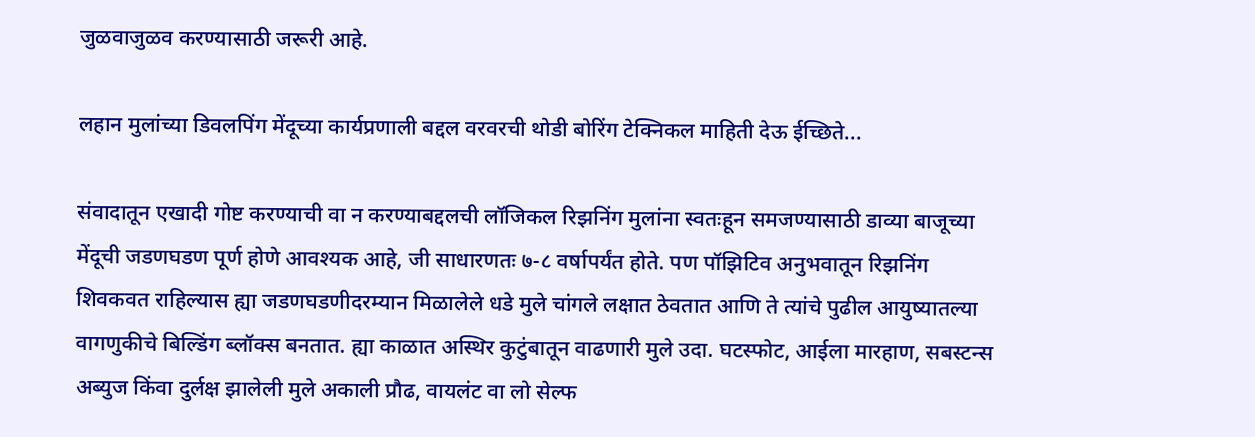जुळवाजुळव करण्यासाठी जरूरी आहे.

लहान मुलांच्या डिवलपिंग मेंदूच्या कार्यप्रणाली बद्दल वरवरची थोडी बोरिंग टेक्निकल माहिती देऊ ईच्छिते...

संवादातून एखादी गोष्ट करण्याची वा न करण्याबद्दलची लॉजिकल रिझनिंग मुलांना स्वतःहून समजण्यासाठी डाव्या बाजूच्या मेंदूची जडणघडण पूर्ण होणे आवश्यक आहे, जी साधारणतः ७-८ वर्षापर्यंत होते. पण पॉझिटिव अनुभवातून रिझनिंग शिवकवत राहिल्यास ह्या जडणघडणीदरम्यान मिळालेले धडे मुले चांगले लक्षात ठेवतात आणि ते त्यांचे पुढील आयुष्यातल्या वागणुकीचे बिल्डिंग ब्लॉक्स बनतात. ह्या काळात अस्थिर कुटुंबातून वाढणारी मुले उदा. घटस्फोट, आईला मारहाण, सबस्टन्स अब्युज किंवा दुर्लक्ष झालेली मुले अकाली प्रौढ, वायलंट वा लो सेल्फ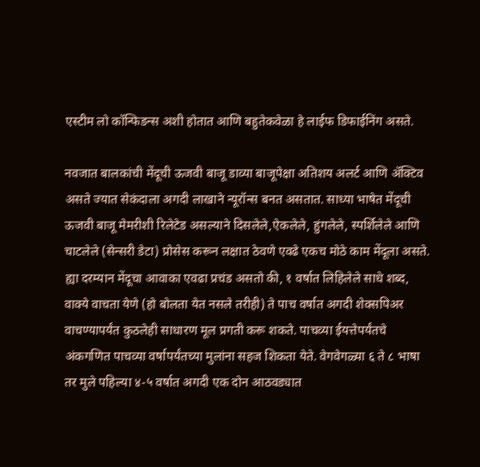एस्टीम लो कॉन्फिडन्स अशी होतात आणि बहुतेकवेळा हे लाईफ डिफाईनिंग असते.

नवजात बालकांची मेंदूची ऊजवी बाजू डाव्या बाजूपेक्षा अतिशय अलर्ट आणि अ‍ॅक्टिव असते ज्यात सेकंदाला अगदी लाखाने न्यूरॉन्स बनत असतात. साध्या भाषेत मेंदूची ऊजवी बाजू मेमरीशी रिलेटेड असल्याने दिसलेले,ऐकलेले, हुंगलेले, स्पर्शिलेले आणि चाटलेले (सेन्सरी डेटा) प्रोसेस करून लक्षात ठेवणे एवढे एकच मोठे काम मेंदूला असते. ह्या दरम्यान मेंदूचा आवाका एवढा प्रचंड असतो की, १ वर्षात लिहिलेले साधे शब्द, वाक्ये वाचता येणे (हो बोलता येत नसले तरीही) ते पाच वर्षात अगदी शेक्सपिअर वाचण्यापर्यंत कुठलेही साधारण मूल प्रगती करू शकते. पाचव्या ईयत्तेपर्यंतचे अंकगणित पाचव्या वर्षापर्यंतच्या मुलांना सहज शिकता येते. वेगवेगळ्या ६ ते ८ भाषा तर मुले पहिल्या ४-५ वर्षात अगदी एक दोन आठवड्यात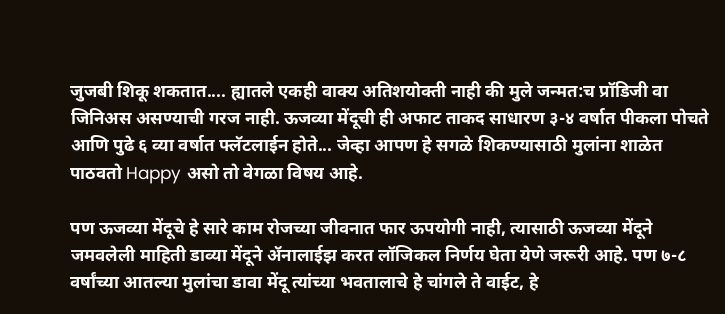जुजबी शिकू शकतात.... ह्यातले एकही वाक्य अतिशयोक्ती नाही की मुले जन्मत:च प्रॉडिजी वा जिनिअस असण्याची गरज नाही. ऊजव्या मेंदूची ही अफाट ताकद साधारण ३-४ वर्षात पीकला पोचते आणि पुढे ६ व्या वर्षात फ्लॅटलाईन होते... जेव्हा आपण हे सगळे शिकण्यासाठी मुलांना शाळेत पाठवतो Happy असो तो वेगळा विषय आहे.

पण ऊजव्या मेंदूचे हे सारे काम रोजच्या जीवनात फार ऊपयोगी नाही, त्यासाठी ऊजव्या मेंदूने जमवलेली माहिती डाव्या मेंदूने अ‍ॅनालाईझ करत लॉजिकल निर्णय घेता येणे जरूरी आहे. पण ७-८ वर्षांच्या आतल्या मुलांचा डावा मेंदू त्यांच्या भवतालाचे हे चांगले ते वाईट, हे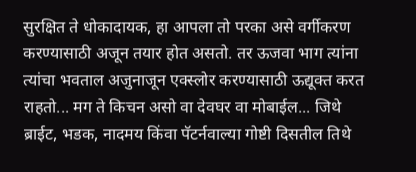सुरक्षित ते धोकादायक, हा आपला तो परका असे वर्गीकरण करण्यासाठी अजून तयार होत असतो. तर ऊजवा भाग त्यांना त्यांचा भवताल अजुनाजून एक्स्लोर करण्यासाठी ऊद्यूक्त करत राहतो... मग ते किचन असो वा देवघर वा मोबाईल... जिथे ब्राईट, भडक, नादमय किंवा पॅटर्नवाल्या गोष्टी दिसतील तिथे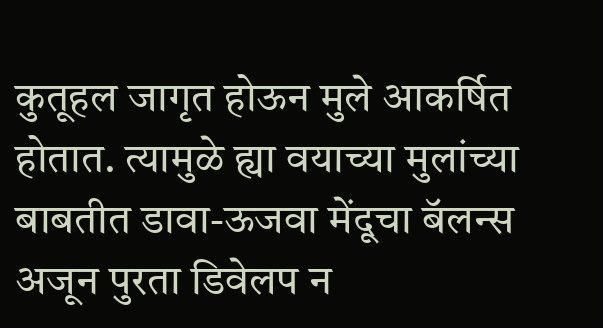कुतूहल जागृत होऊन मुले आकर्षित होतात. त्यामुळे ह्या वयाच्या मुलांच्या बाबतीत डावा-ऊजवा मेंदूचा बॅलन्स अजून पुरता डिवेलप न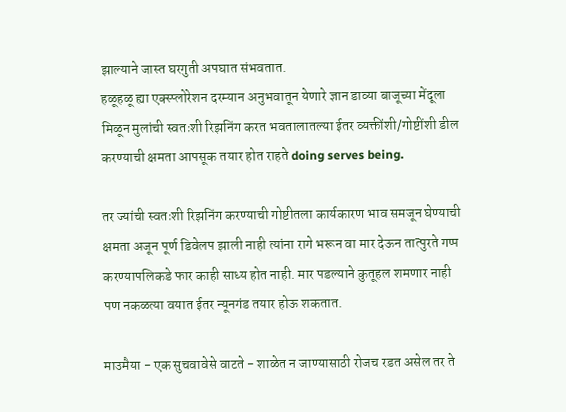झाल्याने जास्त घरगुती अपघात संभवतात.
हळूहळू ह्या एक्स्प्लोरेशन दरम्यान अनुभवातून येणारे ज्ञान डाव्या बाजूच्या मेंदूला मिळून मुलांची स्वतःशी रिझनिंग करत भवतालातल्या ईतर व्यक्तींशी/गोष्टींशी डील करण्याची क्षमता आपसूक तयार होत राहते doing serves being.

तर ज्यांची स्वतःशी रिझनिंग करण्याची गोष्टीतला कार्यकारण भाव समजून घेण्याची क्षमता अजून पूर्ण डिवेलप झाली नाही त्यांना रागे भरून वा मार देऊन तात्पुरते गप्प करण्यापलिकडे फार काही साध्य होत नाही. मार पडल्याने कुतूहल शमणार नाही पण नकळत्या वयात ईतर न्यूनगंड तयार होऊ शकतात.

माउमैया - एक सुचवावेसे वाटते - शाळेत न जाण्यासाठी रोजच रडत असेल तर ते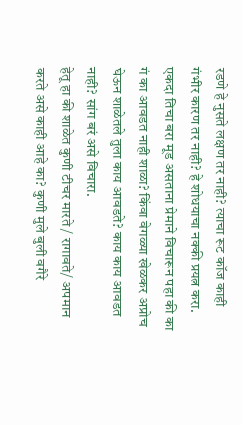रडणे हे नुसते लक्षण तर नाही? त्याचा रूट कॉज काही गंभीर कारण तर नाही? हे शोधयाचा नक्की प्रयत्न करा.
एकदा तिचा बरा मूड असताना प्रेमाने विचारून पहा की का गं का आवडत नाही शाळा? किंवा वेगळ्या खेळकर अप्रोच घेऊन शाळेतले तुला काय आवडते? काय काय आवडत नाही? सांग बरं असे विचारा.
हेतू हा की शाळेत कुणी टीचर मारते / रागावते/ अपमान करते असे काही आहे का? कुणी मुले बुली वगैरे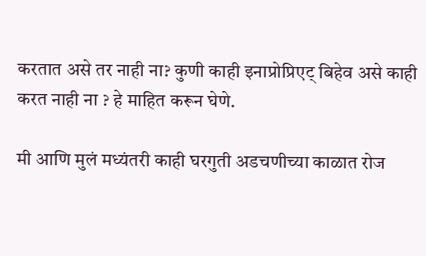करतात असे तर नाही ना? कुणी काही इनाप्रोप्रिएट् बिहेव असे काही करत नाही ना ? हे माहित करून घेणे.

मी आणि मुलं मध्यंतरी काही घरगुती अडचणीच्या काळात रोज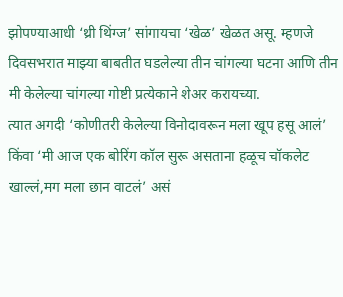झोपण्याआधी ‘थ्री थिंग्ज’ सांगायचा ‘खेळ’ खेळत असू. म्हणजे दिवसभरात माझ्या बाबतीत घडलेल्या तीन चांगल्या घटना आणि तीन मी केलेल्या चांगल्या गोष्टी प्रत्येकाने शेअर करायच्या.
त्यात अगदी ‘कोणीतरी केलेल्या विनोदावरून मला खूप हसू आलं’ किंवा ‘मी आज एक बोरिंग कॉल सुरू असताना हळूच चॉकलेट खाल्लं,मग मला छान वाटलं’ असं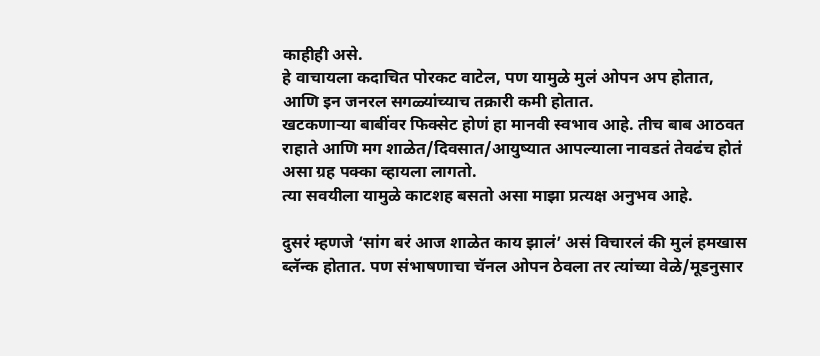काहीही असे.
हे वाचायला कदाचित पोरकट वाटेल, पण यामुळे मुलं ओपन अप होतात, आणि इन जनरल सगळ्यांच्याच तक्रारी कमी होतात.
खटकणाऱ्या बाबींवर फिक्सेट होणं हा मानवी स्वभाव आहे. तीच बाब आठवत राहाते आणि मग शाळेत/दिवसात/आयुष्यात आपल्याला नावडतं तेवढंच होतं असा ग्रह पक्का व्हायला लागतो.
त्या सवयीला यामुळे काटशह बसतो असा माझा प्रत्यक्ष अनुभव आहे.

दुसरं म्हणजे ‘सांग बरं आज शाळेत काय झालं’ असं विचारलं की मुलं हमखास ब्लॅन्क होतात. पण संभाषणाचा चॅनल ओपन ठेवला तर त्यांच्या वेळे/मूडनुसार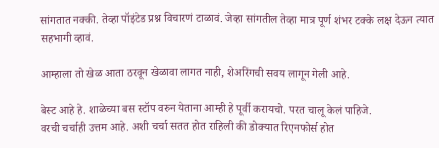सांगतात नक्की. तेव्हा पॉइंटेड प्रश्न विचारणं टाळावं. जेव्हा सांगतील तेव्हा मात्र पूर्ण शंभर टक्के लक्ष देऊन त्यात सहभागी व्हावं.

आम्हाला तो खेळ आता ठरवून खेळावा लागत नाही, शेअरिंगची सवय लागून गेली आहे.

बेस्ट आहे हे. शाळेच्या बस स्टॉप वरुन येताना आम्ही हे पूर्वी करायचो. परत चालू केलं पाहिजे.
वरची चर्चाही उत्तम आहे. अशी चर्चा सतत होत राहिली की डोक्यात रिएनफोर्स होत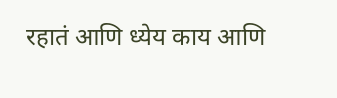रहातं आणि ध्येय काय आणि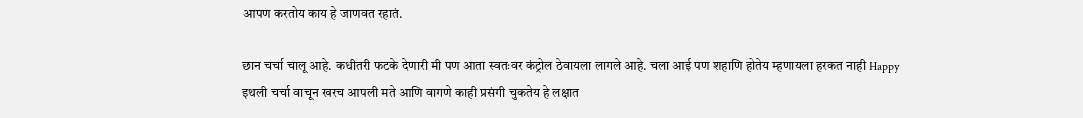आपण करतोय काय हे जाणवत रहातं.

छान चर्चा चालू आहे. कधीतरी फटके देणारी मी पण आता स्वतःवर कंट्रोल ठेवायला लागले आहे. चला आई पण शहाणि होतेय म्हणायला हरकत नाही Happy
इथली चर्चा वाचून खरच आपली मते आणि वागणे काही प्रसंगी चुकतेय हे लक्षात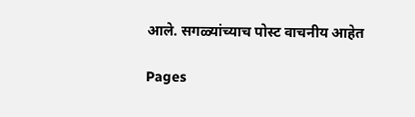आले. सगळ्यांच्याच पोस्ट वाचनीय आहेत

Pages